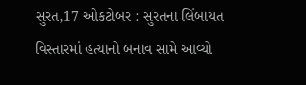સુરત,17 ઓકટોબર : સુરતના લિંબાયત વિસ્તારમાં હત્યાનો બનાવ સામે આવ્યો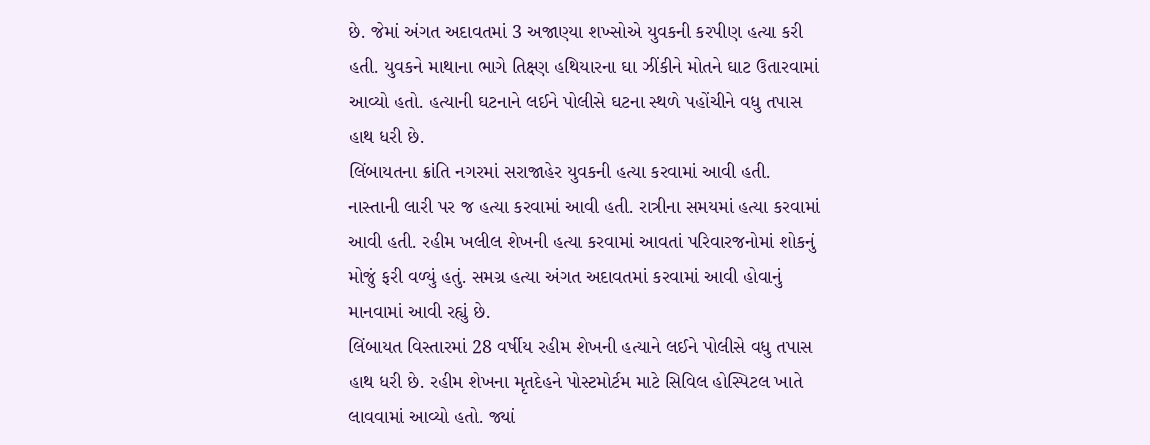છે. જેમાં અંગત અદાવતમાં 3 અજાણ્યા શખ્સોએ યુવકની કરપીણ હત્યા કરી હતી. યુવકને માથાના ભાગે તિક્ષ્ણ હથિયારના ઘા ઝીંકીને મોતને ઘાટ ઉતારવામાં આવ્યો હતો. હત્યાની ઘટનાને લઈને પોલીસે ઘટના સ્થળે પહોંચીને વધુ તપાસ હાથ ધરી છે.
લિંબાયતના ક્રાંતિ નગરમાં સરાજાહેર યુવકની હત્યા કરવામાં આવી હતી. નાસ્તાની લારી પર જ હત્યા કરવામાં આવી હતી. રાત્રીના સમયમાં હત્યા કરવામાં આવી હતી. રહીમ ખલીલ શેખની હત્યા કરવામાં આવતાં પરિવારજનોમાં શોકનું મોજું ફરી વળ્યું હતું. સમગ્ર હત્યા અંગત અદાવતમાં કરવામાં આવી હોવાનું માનવામાં આવી રહ્યું છે.
લિંબાયત વિસ્તારમાં 28 વર્ષીય રહીમ શેખની હત્યાને લઈને પોલીસે વધુ તપાસ હાથ ધરી છે. રહીમ શેખના મૃતદેહને પોસ્ટમોર્ટમ માટે સિવિલ હોસ્પિટલ ખાતે લાવવામાં આવ્યો હતો. જ્યાં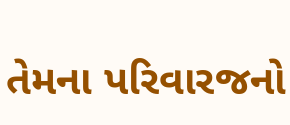તેમના પરિવારજનો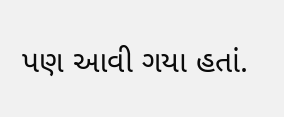પણ આવી ગયા હતાં.